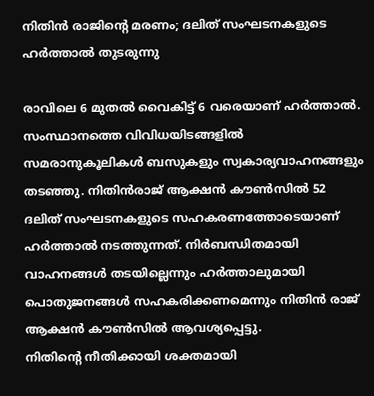നിതിൻ രാജിന്റെ മരണം; ദലിത് സംഘടനകളുടെ ഹർത്താൽ തുടരുന്നു

രാവിലെ 6 മുതൽ വൈകിട്ട് 6 വരെയാണ് ഹർത്താൽ. സംസ്ഥാനത്തെ വിവിധയിടങ്ങളിൽ സമരാനുകൂലികൾ ബസുകളും സ്വകാര്യവാഹനങ്ങളും തടഞ്ഞു. നിതിൻരാജ് ആക്ഷൻ കൗൺസിൽ 52 ദലിത് സംഘടനകളുടെ സഹകരണത്തോടെയാണ് ഹർത്താൽ നടത്തുന്നത്. നിർബന്ധിതമായി വാഹനങ്ങൾ തടയില്ലെന്നും ഹർത്താലുമായി പൊതുജനങ്ങൾ സഹകരിക്കണമെന്നും നിതിൻ രാജ് ആക്ഷൻ കൗൺസിൽ ആവശ്യപ്പെട്ടു.
നിതിന്റെ നീതിക്കായി ശക്തമായി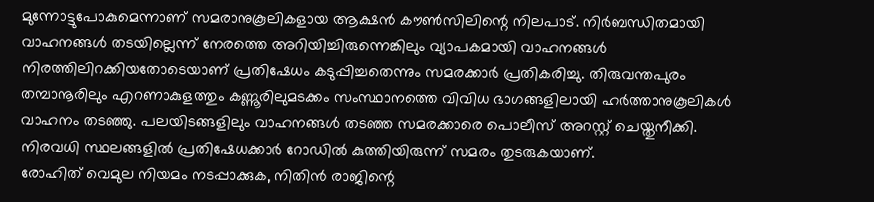മുന്നോട്ടുപോകുമെന്നാണ് സമരാനുകൂലികളായ ആക്ഷൻ കൗൺസിലിന്റെ നിലപാട്. നിർബന്ധിതമായി വാഹനങ്ങൾ തടയില്ലെന്ന് നേരത്തെ അറിയിച്ചിരുന്നെങ്കിലും വ്യാപകമായി വാഹനങ്ങൾ നിരത്തിലിറക്കിയതോടെയാണ് പ്രതിഷേധം കടുപ്പിച്ചതെന്നും സമരക്കാർ പ്രതികരിച്ചു. തിരുവന്തപുരം തമ്പാനൂരിലും എറണാകുളത്തും കണ്ണൂരിലുമടക്കം സംസ്ഥാനത്തെ വിവിധ ഭാഗങ്ങളിലായി ഹർത്താനുകൂലികൾ വാഹനം തടഞ്ഞു. പലയിടങ്ങളിലും വാഹനങ്ങൾ തടഞ്ഞ സമരക്കാരെ പൊലീസ് അറസ്റ്റ് ചെയ്തുനീക്കി. നിരവധി സ്ഥലങ്ങളിൽ പ്രതിഷേധക്കാർ റോഡിൽ കുത്തിയിരുന്ന് സമരം തുടരുകയാണ്.
രോഹിത് വെമുല നിയമം നടപ്പാക്കുക, നിതിൻ രാജിന്റെ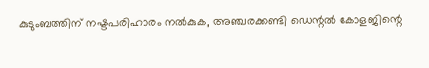കുടുംബത്തിന് നഷ്ടപരിഹാരം നൽകുക, അഞ്ചരക്കണ്ടി ഡെന്റൽ കോളജിന്റെ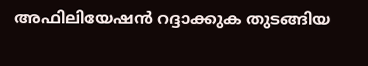അഫിലിയേഷൻ റദ്ദാക്കുക തുടങ്ങിയ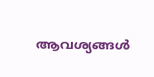ആവശ്യങ്ങൾ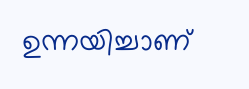ഉന്നയിച്ചാണ്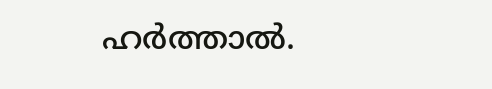ഹർത്താൽ.